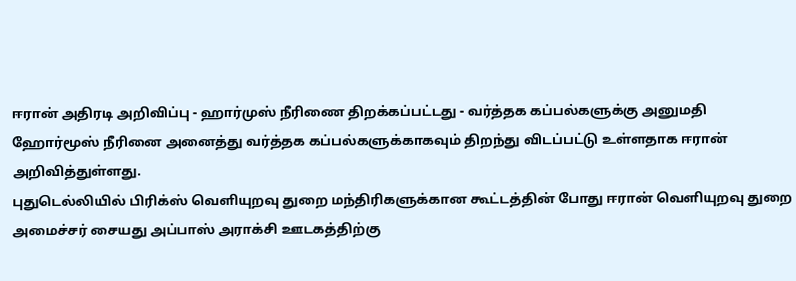ஈரான் அதிரடி அறிவிப்பு - ஹார்முஸ் நீரிணை திறக்கப்பட்டது - வர்த்தக கப்பல்களுக்கு அனுமதி
ஹோர்மூஸ் நீரினை அனைத்து வர்த்தக கப்பல்களுக்காகவும் திறந்து விடப்பட்டு உள்ளதாக ஈரான் அறிவித்துள்ளது.
புதுடெல்லியில் பிரிக்ஸ் வெளியுறவு துறை மந்திரிகளுக்கான கூட்டத்தின் போது ஈரான் வெளியுறவு துறை அமைச்சர் சையது அப்பாஸ் அராக்சி ஊடகத்திற்கு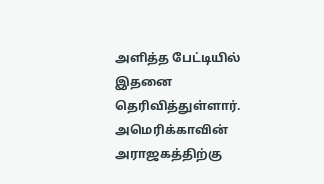அளித்த பேட்டியில் இதனை தெரிவித்துள்ளார்.
அமெரிக்காவின் அராஜகத்திற்கு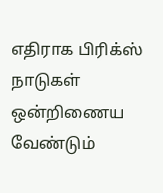எதிராக பிரிக்ஸ் நாடுகள் ஒன்றிணைய வேண்டும்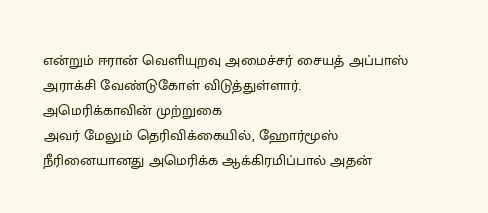என்றும் ஈரான் வெளியுறவு அமைச்சர் சையத் அப்பாஸ் அராக்சி வேண்டுகோள் விடுத்துள்ளார்.
அமெரிக்காவின் முற்றுகை
அவர் மேலும் தெரிவிக்கையில், ஹோர்மூஸ் நீரினையானது அமெரிக்க ஆக்கிரமிப்பால் அதன்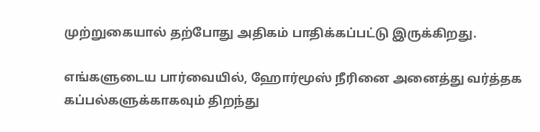முற்றுகையால் தற்போது அதிகம் பாதிக்கப்பட்டு இருக்கிறது.

எங்களுடைய பார்வையில், ஹோர்மூஸ் நீரினை அனைத்து வர்த்தக கப்பல்களுக்காகவும் திறந்து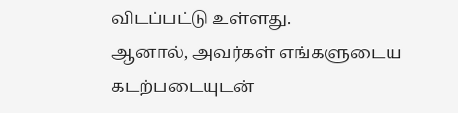விடப்பட்டு உள்ளது.
ஆனால், அவர்கள் எங்களுடைய கடற்படையுடன்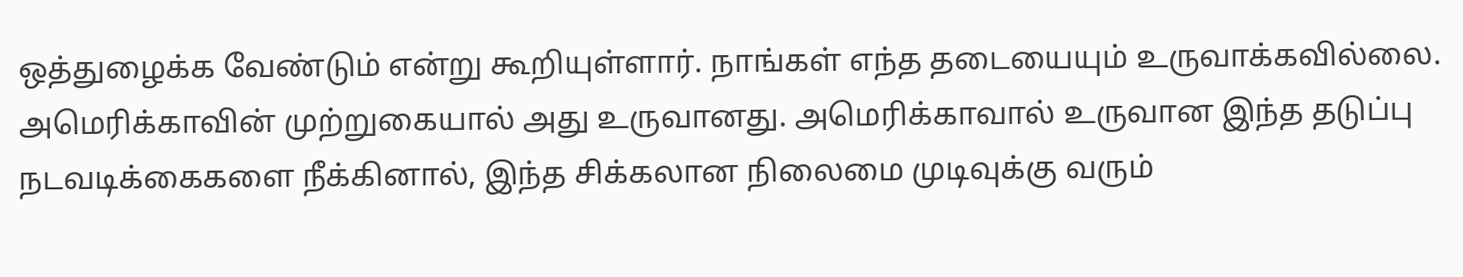ஒத்துழைக்க வேண்டும் என்று கூறியுள்ளார். நாங்கள் எந்த தடையையும் உருவாக்கவில்லை.
அமெரிக்காவின் முற்றுகையால் அது உருவானது. அமெரிக்காவால் உருவான இந்த தடுப்பு நடவடிக்கைகளை நீக்கினால், இந்த சிக்கலான நிலைமை முடிவுக்கு வரும்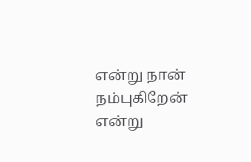என்று நான் நம்புகிறேன் என்று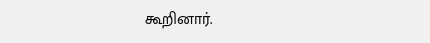கூறினார்.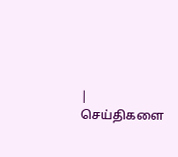| செய்திகளை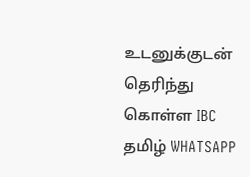உடனுக்குடன் தெரிந்து கொள்ள IBC தமிழ் WHATSAPP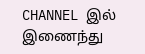CHANNEL இல் இணைந்து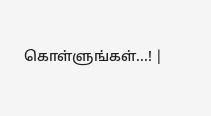கொள்ளுங்கள்...! |